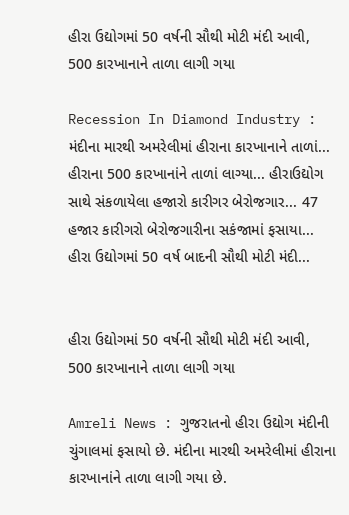હીરા ઉદ્યોગમાં 50 વર્ષની સૌથી મોટી મંદી આવી, 500 કારખાનાને તાળા લાગી ગયા

Recession In Diamond Industry : મંદીના મારથી અમરેલીમાં હીરાના કારખાનાને તાળાં... હીરાના 500 કારખાનાંને તાળાં લાગ્યા... હીરાઉદ્યોગ સાથે સંકળાયેલા હજારો કારીગર બેરોજગાર... 47 હજાર કારીગરો બેરોજગારીના સકંજામાં ફસાયા... હીરા ઉદ્યોગમાં 50 વર્ષ બાદની સૌથી મોટી મંદી...


હીરા ઉદ્યોગમાં 50 વર્ષની સૌથી મોટી મંદી આવી, 500 કારખાનાને તાળા લાગી ગયા

Amreli News : ગુજરાતનો હીરા ઉદ્યોગ મંદીની ચુંગાલમાં ફસાયો છે. મંદીના મારથી અમરેલીમાં હીરાના કારખાનાંને તાળા લાગી ગયા છે.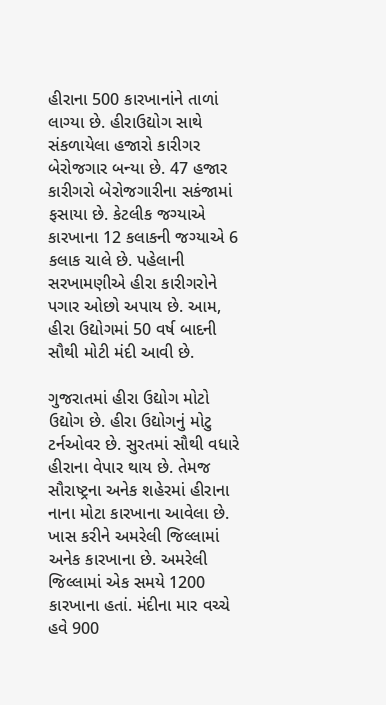હીરાના 500 કારખાનાંને તાળાં લાગ્યા છે. હીરાઉદ્યોગ સાથે સંકળાયેલા હજારો કારીગર બેરોજગાર બન્યા છે. 47 હજાર કારીગરો બેરોજગારીના સકંજામાં ફસાયા છે. કેટલીક જગ્યાએ કારખાના 12 કલાકની જગ્યાએ 6 કલાક ચાલે છે. પહેલાની સરખામણીએ હીરા કારીગરોને પગાર ઓછો અપાય છે. આમ, હીરા ઉદ્યોગમાં 50 વર્ષ બાદની સૌથી મોટી મંદી આવી છે.

ગુજરાતમાં હીરા ઉદ્યોગ મોટો ઉદ્યોગ છે. હીરા ઉદ્યોગનું મોટુ ટર્નઓવર છે. સુરતમાં સૌથી વધારે હીરાના વેપાર થાય છે. તેમજ સૌરાષ્ટ્રના અનેક શહેરમાં હીરાના નાના મોટા કારખાના આવેલા છે. ખાસ કરીને અમરેલી જિલ્લામાં અનેક કારખાના છે. અમરેલી જિલ્લામાં એક સમયે 1200 કારખાના હતાં. મંદીના માર વચ્ચે હવે 900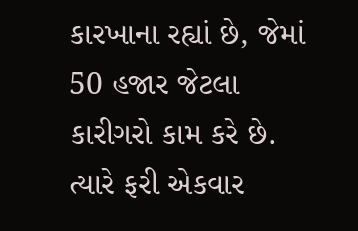કારખાના રહ્યાં છે, જેમાં 50 હજાર જેટલા કારીગરો કામ કરે છે. ત્યારે ફરી એકવાર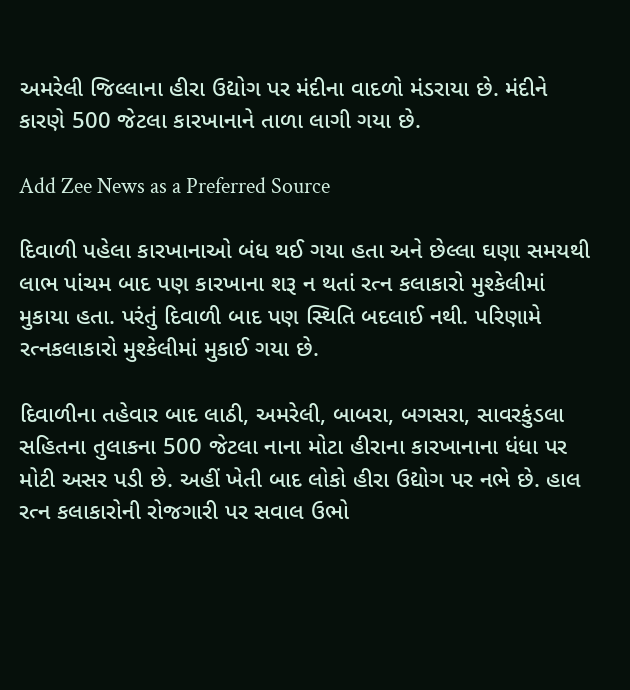અમરેલી જિલ્લાના હીરા ઉદ્યોગ પર મંદીના વાદળો મંડરાયા છે. મંદીને કારણે 500 જેટલા કારખાનાને તાળા લાગી ગયા છે.

Add Zee News as a Preferred Source

દિવાળી પહેલા કારખાનાઓ બંધ થઈ ગયા હતા અને છેલ્લા ઘણા સમયથી લાભ પાંચમ બાદ પણ કારખાના શરૂ ન થતાં રત્ન કલાકારો મુશ્કેલીમાં મુકાયા હતા. પરંતું દિવાળી બાદ પણ સ્થિતિ બદલાઈ નથી. પરિણામે રત્નકલાકારો મુશ્કેલીમાં મુકાઈ ગયા છે.

દિવાળીના તહેવાર બાદ લાઠી, અમરેલી, બાબરા, બગસરા, સાવરકુંડલા સહિતના તુલાકના 500 જેટલા નાના મોટા હીરાના કારખાનાના ધંધા પર મોટી અસર પડી છે. અહીં ખેતી બાદ લોકો હીરા ઉદ્યોગ પર નભે છે. હાલ રત્ન કલાકારોની રોજગારી પર સવાલ ઉભો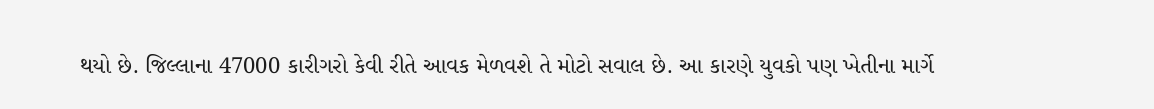થયો છે. જિલ્લાના 47000 કારીગરો કેવી રીતે આવક મેળવશે તે મોટો સવાલ છે. આ કારણે યુવકો પણ ખેતીના માર્ગે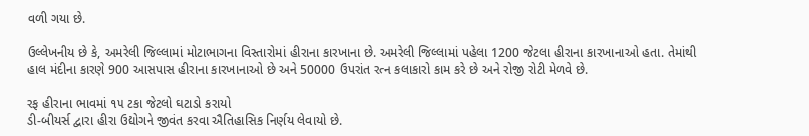વળી ગયા છે.

ઉલ્લેખનીય છે કે, અમરેલી જિલ્લામાં મોટાભાગના વિસ્તારોમાં હીરાના કારખાના છે. અમરેલી જિલ્લામાં પહેલા 1200 જેટલા હીરાના કારખાનાઓ હતા. તેમાંથી હાલ મંદીના કારણે 900 આસપાસ હીરાના કારખાનાઓ છે અને 50000 ઉપરાંત રત્ન કલાકારો કામ કરે છે અને રોજી રોટી મેળવે છે.

રફ હીરાના ભાવમાં ૧૫ ટકા જેટલો ઘટાડો કરાયો
ડી-બીયર્સ દ્વારા હીરા ઉદ્યોગને જીવંત કરવા ઐતિહાસિક નિર્ણય લેવાયો છે.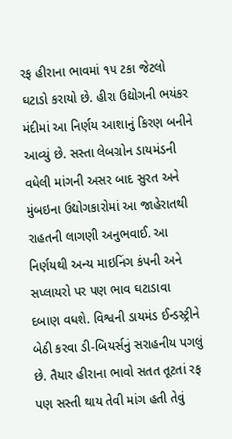રફ હીરાના ભાવમાં ૧૫ ટકા જેટલો ઘટાડો કરાયો છે. હીરા ઉદ્યોગની ભયંકર મંદીમાં આ નિર્ણય આશાનું કિરણ બનીને આવ્યું છે. સસ્તા લેબગ્રોન ડાયમંડની વધેલી માંગની અસર બાદ સુરત અને મુંબઇના ઉદ્યોગકારોમાં આ જાહેરાતથી રાહતની લાગણી અનુભવાઈ. આ નિર્ણયથી અન્ય માઇનિંગ કંપની અને સપ્લાયરો પર પણ ભાવ ઘટાડાવા દબાણ વધશે. વિશ્વની ડાયમંડ ઈન્ડસ્ટ્રીને બેઠી કરવા ડી-બિયર્સનું સરાહનીય પગલું છે. તૈયાર હીરાના ભાવો સતત તૂટતાં રફ પણ સસ્તી થાય તેવી માંગ હતી તેવું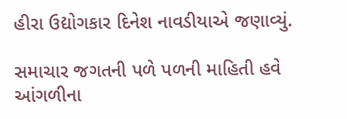હીરા ઉદ્યોગકાર દિનેશ નાવડીયાએ જણાવ્યું.

સમાચાર જગતની પળે પળની માહિતી હવે આંગળીના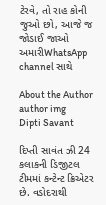ટેરવે, તો રાહ કોની જુઓ છો, આજે જ જોડાઈ જાઓ અમારીWhatsApp channel સાથે

About the Author
author img
Dipti Savant

દિપ્તી સાવંત ઝી 24 કલાકની ડિજીટલ ટીમમાં કન્ટેન્ટ ક્રિએટર છે. વડોદરાથી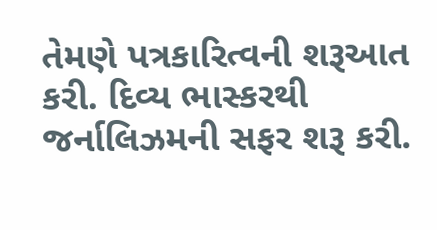તેમણે પત્રકારિત્વની શરૂઆત કરી. દિવ્ય ભાસ્કરથી જર્નાલિઝમની સફર શરૂ કરી.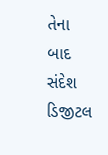તેના બાદ સંદેશ ડિજીટલ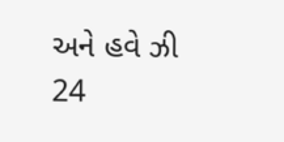અને હવે ઝી 24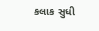કલાક સુધી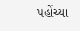પહોંચ્યા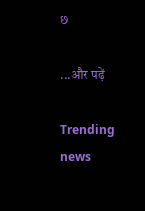છ

...और पढ़ें

Trending news